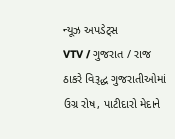ન્યૂઝ અપડેટ્સ
VTV / ગુજરાત / રાજ ઠાકરે વિરૂદ્ધ ગુજરાતીઓમાં ઉગ્ર રોષ, પાટીદારો મેદાને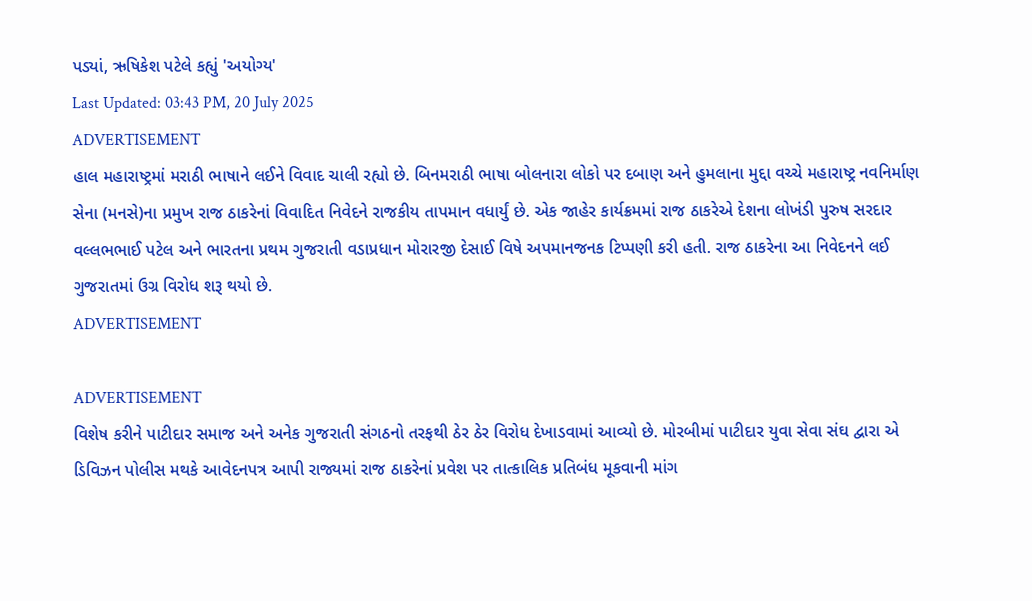પડ્યાં, ઋષિકેશ પટેલે કહ્યું 'અયોગ્ય'
Last Updated: 03:43 PM, 20 July 2025
ADVERTISEMENT
હાલ મહારાષ્ટ્રમાં મરાઠી ભાષાને લઈને વિવાદ ચાલી રહ્યો છે. બિનમરાઠી ભાષા બોલનારા લોકો પર દબાણ અને હુમલાના મુદ્દા વચ્ચે મહારાષ્ટ્ર નવનિર્માણ સેના (મનસે)ના પ્રમુખ રાજ ઠાકરેનાં વિવાદિત નિવેદને રાજકીય તાપમાન વધાર્યું છે. એક જાહેર કાર્યક્રમમાં રાજ ઠાકરેએ દેશના લોખંડી પુરુષ સરદાર વલ્લભભાઈ પટેલ અને ભારતના પ્રથમ ગુજરાતી વડાપ્રધાન મોરારજી દેસાઈ વિષે અપમાનજનક ટિપ્પણી કરી હતી. રાજ ઠાકરેના આ નિવેદનને લઈ ગુજરાતમાં ઉગ્ર વિરોધ શરૂ થયો છે.
ADVERTISEMENT

ADVERTISEMENT
વિશેષ કરીને પાટીદાર સમાજ અને અનેક ગુજરાતી સંગઠનો તરફથી ઠેર ઠેર વિરોધ દેખાડવામાં આવ્યો છે. મોરબીમાં પાટીદાર યુવા સેવા સંઘ દ્વારા એ ડિવિઝન પોલીસ મથકે આવેદનપત્ર આપી રાજ્યમાં રાજ ઠાકરેનાં પ્રવેશ પર તાત્કાલિક પ્રતિબંધ મૂકવાની માંગ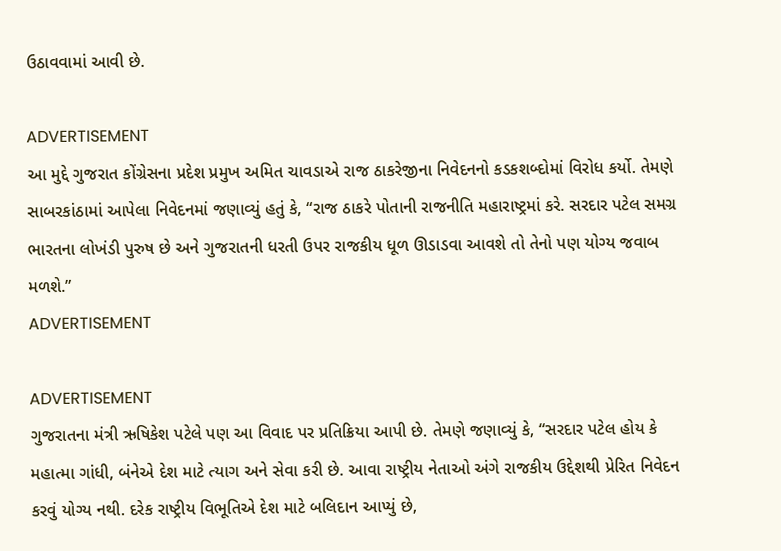ઉઠાવવામાં આવી છે.

ADVERTISEMENT
આ મુદ્દે ગુજરાત કોંગ્રેસના પ્રદેશ પ્રમુખ અમિત ચાવડાએ રાજ ઠાકરેજીના નિવેદનનો કડકશબ્દોમાં વિરોધ કર્યો. તેમણે સાબરકાંઠામાં આપેલા નિવેદનમાં જણાવ્યું હતું કે, “રાજ ઠાકરે પોતાની રાજનીતિ મહારાષ્ટ્રમાં કરે. સરદાર પટેલ સમગ્ર ભારતના લોખંડી પુરુષ છે અને ગુજરાતની ધરતી ઉપર રાજકીય ધૂળ ઊડાડવા આવશે તો તેનો પણ યોગ્ય જવાબ મળશે.”
ADVERTISEMENT

ADVERTISEMENT
ગુજરાતના મંત્રી ઋષિકેશ પટેલે પણ આ વિવાદ પર પ્રતિક્રિયા આપી છે. તેમણે જણાવ્યું કે, “સરદાર પટેલ હોય કે મહાત્મા ગાંધી, બંનેએ દેશ માટે ત્યાગ અને સેવા કરી છે. આવા રાષ્ટ્રીય નેતાઓ અંગે રાજકીય ઉદ્દેશથી પ્રેરિત નિવેદન કરવું યોગ્ય નથી. દરેક રાષ્ટ્રીય વિભૂતિએ દેશ માટે બલિદાન આપ્યું છે,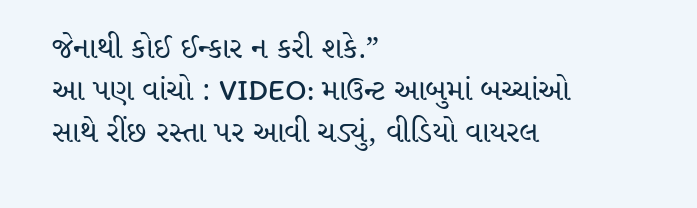જેનાથી કોઈ ઈન્કાર ન કરી શકે.”
આ પણ વાંચો : VIDEO: માઉન્ટ આબુમાં બચ્ચાંઓ સાથે રીંછ રસ્તા પર આવી ચડ્યું, વીડિયો વાયરલ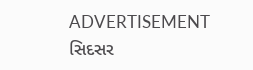ADVERTISEMENT
સિદસર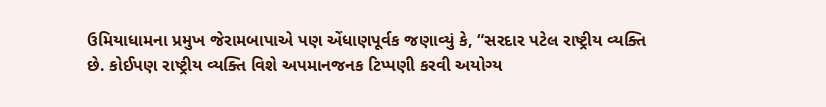ઉમિયાધામના પ્રમુખ જેરામબાપાએ પણ એંધાણપૂર્વક જણાવ્યું કે, “સરદાર પટેલ રાષ્ટ્રીય વ્યક્તિ છે. કોઈપણ રાષ્ટ્રીય વ્યક્તિ વિશે અપમાનજનક ટિપ્પણી કરવી અયોગ્ય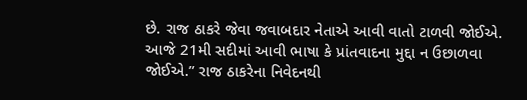છે. રાજ ઠાકરે જેવા જવાબદાર નેતાએ આવી વાતો ટાળવી જોઈએ. આજે 21મી સદીમાં આવી ભાષા કે પ્રાંતવાદના મુદ્દા ન ઉછાળવા જોઈએ.” રાજ ઠાકરેના નિવેદનથી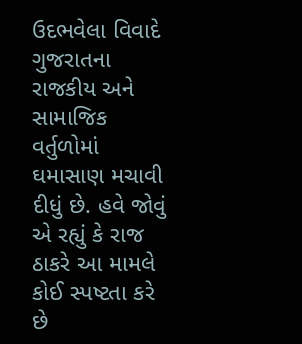ઉદભવેલા વિવાદે ગુજરાતના રાજકીય અને સામાજિક વર્તુળોમાં ઘમાસાણ મચાવી દીધું છે. હવે જોવું એ રહ્યું કે રાજ ઠાકરે આ મામલે કોઈ સ્પષ્ટતા કરે છે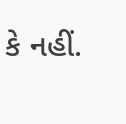કે નહીં.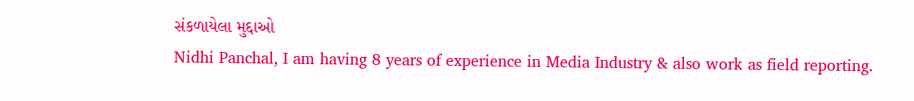સંકળાયેલા મુદ્દાઓ
Nidhi Panchal, I am having 8 years of experience in Media Industry & also work as field reporting.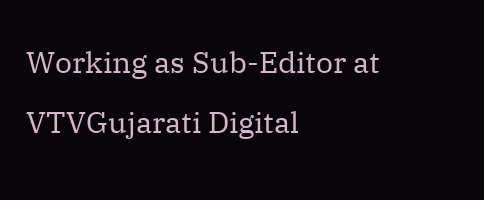Working as Sub-Editor at VTVGujarati Digital